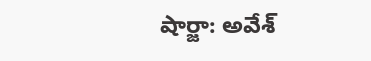షార్జా: అవేశ్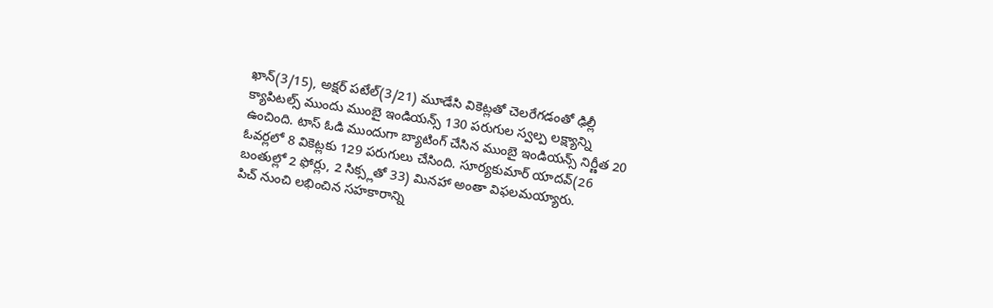ఖాన్(3/15), అక్షర్ పటేల్(3/21) మూడేసి వికెట్లతో చెలరేగడంతో ఢిల్లీ క్యాపిటల్స్ ముందు ముంబై ఇండియన్స్ 130 పరుగుల స్వల్ప లక్ష్యాన్ని ఉంచింది. టాస్ ఓడి ముందుగా బ్యాటింగ్ చేసిన ముంబై ఇండియన్స్ నిర్ణీత 20 ఓవర్లలో 8 వికెట్లకు 129 పరుగులు చేసింది. సూర్యకుమార్ యాదవ్(26 బంతుల్లో 2 ఫోర్లు, 2 సిక్స్లతో 33) మినహా అంతా విఫలమయ్యారు.
పిచ్ నుంచి లభించిన సహకారాన్ని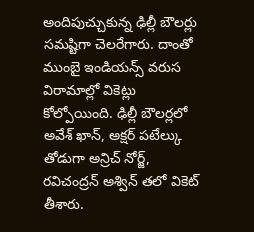అందిపుచ్చుకున్న ఢిల్లీ బౌలర్లు సమష్టిగా చెలరేగారు. దాంతో ముంబై ఇండియన్స్ వరుస విరామాల్లో వికెట్లు కోల్పోయింది. ఢిల్లీ బౌలర్లలో అవేశ్ ఖాన్, అక్షర్ పటేల్కు తోడుగా అన్రిచ్ నోర్జ్, రవిచంద్రన్ అశ్విన్ తలో వికెట్ తీశారు.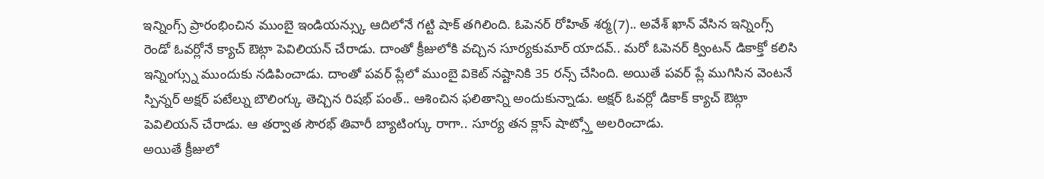ఇన్నింగ్స్ ప్రారంభించిన ముంబై ఇండియన్స్కు ఆదిలోనే గట్టి షాక్ తగిలింది. ఓపెనర్ రోహిత్ శర్మ(7).. అవేశ్ ఖాన్ వేసిన ఇన్నింగ్స్ రెండో ఓవర్లోనే క్యాచ్ ఔట్గా పెవిలియన్ చేరాడు. దాంతో క్రీజులోకి వచ్చిన సూర్యకుమార్ యాదవ్.. మరో ఓపెనర్ క్వింటన్ డికాక్తో కలిసి ఇన్నింగ్స్ను ముందుకు నడిపించాడు. దాంతో పవర్ ప్లేలో ముంబై వికెట్ నష్టానికి 35 రన్స్ చేసింది. అయితే పవర్ ప్లే ముగిసిన వెంటనే స్పిన్నర్ అక్షర్ పటేల్ను బౌలింగ్కు తెచ్చిన రిషభ్ పంత్.. ఆశించిన ఫలితాన్ని అందుకున్నాడు. అక్షర్ ఓవర్లో డికాక్ క్యాచ్ ఔట్గా పెవిలియన్ చేరాడు. ఆ తర్వాత సౌరభ్ తివారీ బ్యాటింగ్కు రాగా.. సూర్య తన క్లాస్ షాట్స్తో అలరించాడు.
అయితే క్రీజులో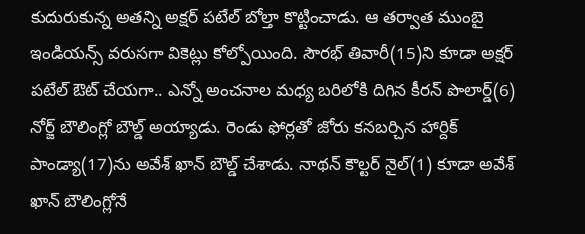కుదురుకున్న అతన్ని అక్షర్ పటేల్ బోల్తా కొట్టించాడు. ఆ తర్వాత ముంబై ఇండియన్స్ వరుసగా వికెట్లు కోల్పోయింది. సౌరభ్ తివారీ(15)ని కూడా అక్షర్ పటేల్ ఔట్ చేయగా.. ఎన్నో అంచనాల మధ్య బరిలోకి దిగిన కీరన్ పొలార్డ్(6) నోర్జ్ బౌలింగ్లో బౌల్డ్ అయ్యాడు. రెండు ఫోర్లతో జోరు కనబర్చిన హార్దిక్ పాండ్యా(17)ను అవేశ్ ఖాన్ బౌల్డ్ చేశాడు. నాథన్ కౌల్టర్ నైల్(1) కూడా అవేశ్ ఖాన్ బౌలింగ్లోనే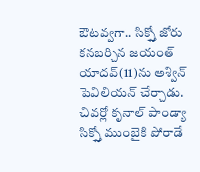ఔటవ్వగా.. సిక్స్తో జోరు కనబర్చిన జయంత్ యాదవ్(11)ను అశ్విన్ పెవిలియన్ చేర్చాడు. చివర్లో కృనాల్ పాండ్యా సిక్స్తో ముంబైకి పోరాడే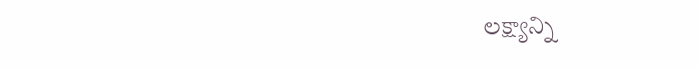లక్ష్యాన్ని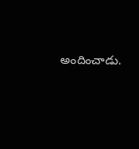అందించాడు.